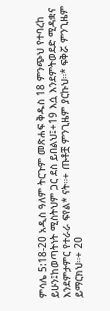ምሳሌ 5:18-20 አዲስ ዓለም ትርጉም መጽሐፍ ቅዱስ 18 ምንጭህ የተባረከ ይሁን፤ከወጣትነት ሚስትህም ጋር ደስ ይበልህ፤+19 እሷ እንደምትወደድ ሚዳቋና እንደምታምር የተራራ ፍየል* ናት።+ ጡቶቿ ምንጊዜም ያርኩህ።* ፍቅሯ ምንጊዜም ይማርክህ።+ 20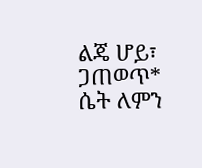ልጄ ሆይ፣ ጋጠወጥ* ሴት ለምን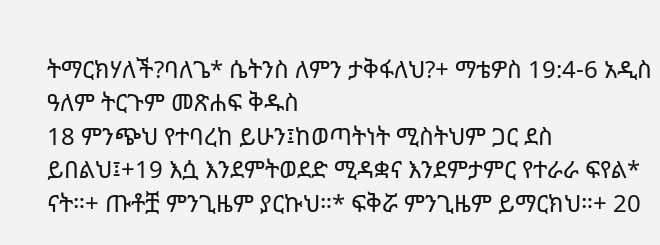ትማርክሃለች?ባለጌ* ሴትንስ ለምን ታቅፋለህ?+ ማቴዎስ 19:4-6 አዲስ ዓለም ትርጉም መጽሐፍ ቅዱስ
18 ምንጭህ የተባረከ ይሁን፤ከወጣትነት ሚስትህም ጋር ደስ ይበልህ፤+19 እሷ እንደምትወደድ ሚዳቋና እንደምታምር የተራራ ፍየል* ናት።+ ጡቶቿ ምንጊዜም ያርኩህ።* ፍቅሯ ምንጊዜም ይማርክህ።+ 20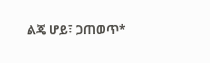ልጄ ሆይ፣ ጋጠወጥ*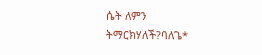ሴት ለምን ትማርክሃለች?ባለጌ*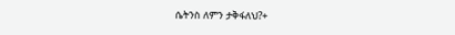ሴትንስ ለምን ታቅፋለህ?+